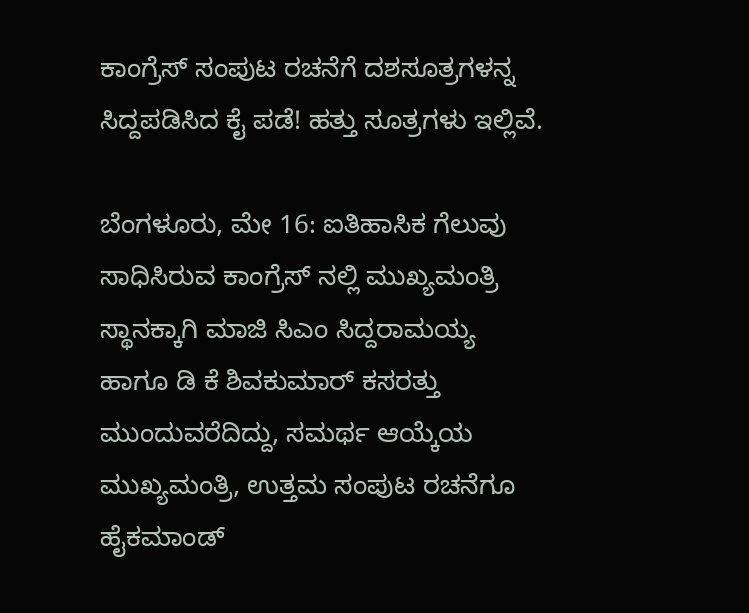ಕಾಂಗ್ರೆಸ್ ಸಂಪುಟ ರಚನೆಗೆ ದಶಸೂತ್ರಗಳನ್ನ ಸಿದ್ದಪಡಿಸಿದ ಕೈ ಪಡೆ! ಹತ್ತು ಸೂತ್ರಗಳು ಇಲ್ಲಿವೆ.

ಬೆಂಗಳೂರು, ಮೇ 16: ಐತಿಹಾಸಿಕ ಗೆಲುವು ಸಾಧಿಸಿರುವ ಕಾಂಗ್ರೆಸ್‌ ನಲ್ಲಿ ಮುಖ್ಯಮಂತ್ರಿ ಸ್ಥಾನಕ್ಕಾಗಿ ಮಾಜಿ ಸಿಎಂ ಸಿದ್ದರಾಮಯ್ಯ ಹಾಗೂ ಡಿ ಕೆ ಶಿವಕುಮಾರ್‌ ಕಸರತ್ತು ಮುಂದುವರೆದಿದ್ದು, ಸಮರ್ಥ ಆಯ್ಕೆಯ ಮುಖ್ಯಮಂತ್ರಿ, ಉತ್ತಮ ಸಂಪುಟ ರಚನೆಗೂ ಹೈಕಮಾಂಡ್‌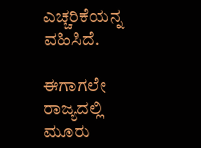ಎಚ್ಚರಿಕೆಯನ್ನ ವಹಿಸಿದೆ.

ಈಗಾಗಲೇ ರಾಜ್ಯದಲ್ಲಿ ಮೂರು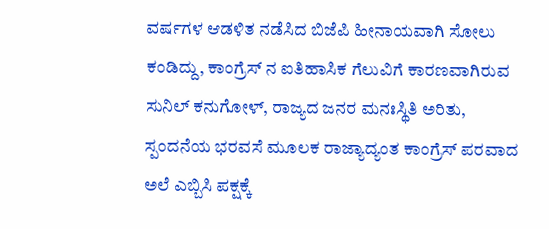ವರ್ಷಗಳ ಆಡಳಿತ ನಡೆಸಿದ ಬಿಜೆಪಿ ಹೀನಾಯವಾಗಿ ಸೋಲು ಕಂಡಿದ್ದು, ಕಾಂಗ್ರೆಸ್‌ ನ ಐತಿಹಾಸಿಕ ಗೆಲುವಿಗೆ ಕಾರಣವಾಗಿರುವ ಸುನಿಲ್‌ ಕನುಗೋಳ್‌, ರಾಜ್ಯದ ಜನರ ಮನಃಸ್ಥಿತಿ ಅರಿತು, ಸ್ಪಂದನೆಯ ಭರವಸೆ ಮೂಲಕ ರಾಜ್ಯಾದ್ಯಂತ ಕಾಂಗ್ರೆಸ್‌ ಪರವಾದ ಅಲೆ ಎಬ್ಬಿಸಿ ಪಕ್ಷಕ್ಕೆ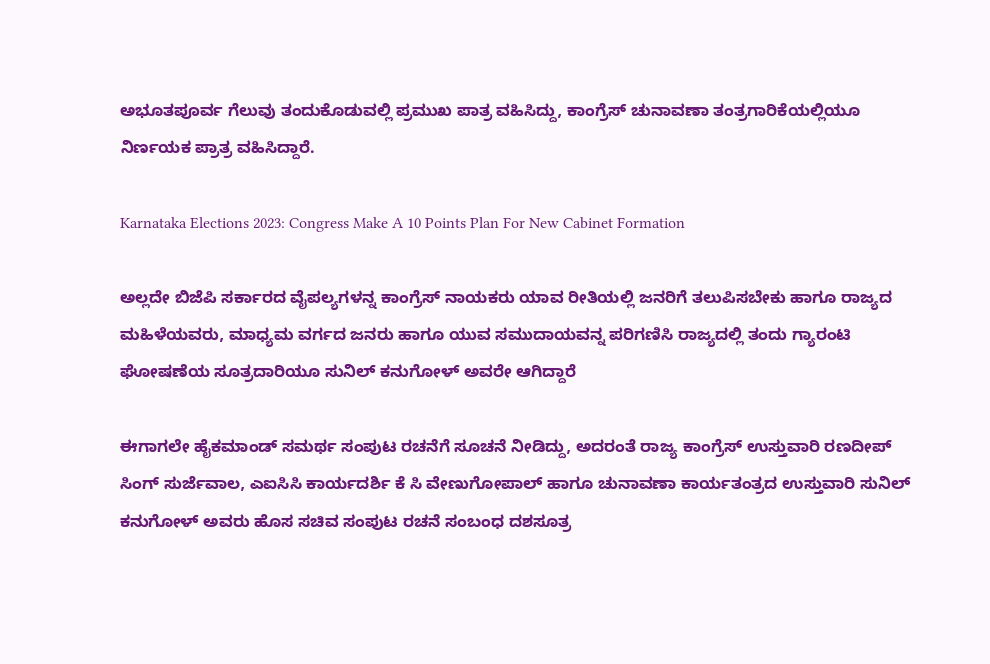ಅಭೂತಪೂರ್ವ ಗೆಲುವು ತಂದುಕೊಡುವಲ್ಲಿ ಪ್ರಮುಖ ಪಾತ್ರ ವಹಿಸಿದ್ದು, ಕಾಂಗ್ರೆಸ್‌ ಚುನಾವಣಾ ತಂತ್ರಗಾರಿಕೆಯಲ್ಲಿಯೂ ನಿರ್ಣಯಕ ಪ್ರಾತ್ರ ವಹಿಸಿದ್ದಾರೆ.

Karnataka Elections 2023: Congress Make A 10 Points Plan For New Cabinet Formation

ಅಲ್ಲದೇ ಬಿಜೆಪಿ ಸರ್ಕಾರದ ವೈಪಲ್ಯಗಳನ್ನ ಕಾಂಗ್ರೆಸ್‌ ನಾಯಕರು ಯಾವ ರೀತಿಯಲ್ಲಿ ಜನರಿಗೆ ತಲುಪಿಸಬೇಕು ಹಾಗೂ ರಾಜ್ಯದ ಮಹಿಳೆಯವರು, ಮಾಧ್ಯಮ ವರ್ಗದ ಜನರು ಹಾಗೂ ಯುವ ಸಮುದಾಯವನ್ನ ಪರಿಗಣಿಸಿ ರಾಜ್ಯದಲ್ಲಿ ತಂದು ಗ್ಯಾರಂಟಿ ಘೋಷಣೆಯ ಸೂತ್ರದಾರಿಯೂ ಸುನಿಲ್‌ ಕನುಗೋಳ್‌ ಅವರೇ ಆಗಿದ್ದಾರೆ

ಈಗಾಗಲೇ ಹೈಕಮಾಂಡ್‌ ಸಮರ್ಥ ಸಂಪುಟ ರಚನೆಗೆ ಸೂಚನೆ ನೀಡಿದ್ದು, ಅದರಂತೆ ರಾಜ್ಯ ಕಾಂಗ್ರೆಸ್‌ ಉಸ್ತುವಾರಿ ರಣದೀಪ್‌ ಸಿಂಗ್‌ ಸುರ್ಜೆವಾಲ, ಎಐಸಿಸಿ ಕಾರ್ಯದರ್ಶಿ ಕೆ ಸಿ ವೇಣುಗೋಪಾಲ್‌ ಹಾಗೂ ಚುನಾವಣಾ ಕಾರ್ಯತಂತ್ರದ ಉಸ್ತುವಾರಿ ಸುನಿಲ್‌ ಕನುಗೋಳ್‌ ಅವರು ಹೊಸ ಸಚಿವ ಸಂಪುಟ ರಚನೆ ಸಂಬಂಧ ದಶಸೂತ್ರ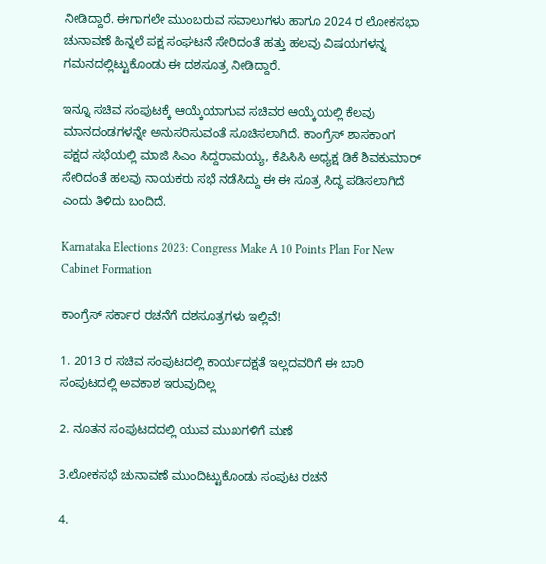ನೀಡಿದ್ದಾರೆ. ಈಗಾಗಲೇ ಮುಂಬರುವ ಸವಾಲುಗಳು ಹಾಗೂ 2024 ರ ಲೋಕಸಭಾ ಚುನಾವಣೆ ಹಿನ್ನಲೆ ಪಕ್ಷ ಸಂಘಟನೆ ಸೇರಿದಂತೆ ಹತ್ತು ಹಲವು ವಿಷಯಗಳನ್ನ ಗಮನದಲ್ಲಿಟ್ಟುಕೊಂಡು ಈ ದಶಸೂತ್ರ ನೀಡಿದ್ದಾರೆ.

ಇನ್ನೂ ಸಚಿವ ಸಂಪುಟಕ್ಕೆ ಆಯ್ಕೆಯಾಗುವ ಸಚಿವರ ಆಯ್ಕೆಯಲ್ಲಿ ಕೆಲವು ಮಾನದಂಡಗಳನ್ನೇ ಅನುಸರಿಸುವಂತೆ ಸೂಚಿಸಲಾಗಿದೆ. ಕಾಂಗ್ರೆಸ್‌ ಶಾಸಕಾಂಗ ಪಕ್ಷದ ಸಭೆಯಲ್ಲಿ ಮಾಜಿ ಸಿಎಂ ಸಿದ್ದರಾಮಯ್ಯ, ಕೆಪಿಸಿಸಿ ಅಧ್ಯಕ್ಷ ಡಿಕೆ ಶಿವಕುಮಾರ್‌ ಸೇರಿದಂತೆ ಹಲವು ನಾಯಕರು ಸಭೆ ನಡೆಸಿದ್ದು ಈ ಈ ಸೂತ್ರ ಸಿದ್ಧ ಪಡಿಸಲಾಗಿದೆ ಎಂದು ತಿಳಿದು ಬಂದಿದೆ.

Karnataka Elections 2023: Congress Make A 10 Points Plan For New Cabinet Formation

ಕಾಂಗ್ರೆಸ್ ಸರ್ಕಾರ ರಚನೆಗೆ ದಶಸೂತ್ರಗಳು ಇಲ್ಲಿವೆ!

1. 2013 ರ ಸಚಿವ ಸಂಪುಟದಲ್ಲಿ ಕಾರ್ಯದಕ್ಷತೆ ಇಲ್ಲದವರಿಗೆ ಈ ಬಾರಿ ಸಂಪುಟದಲ್ಲಿ ಅವಕಾಶ ಇರುವುದಿಲ್ಲ

2. ನೂತನ ಸಂಪುಟದದಲ್ಲಿ ಯುವ ಮುಖಗಳಿಗೆ ಮಣೆ

3.ಲೋಕಸಭೆ ಚುನಾವಣೆ ಮುಂದಿಟ್ಟುಕೊಂಡು ಸಂಪುಟ ರಚನೆ

4.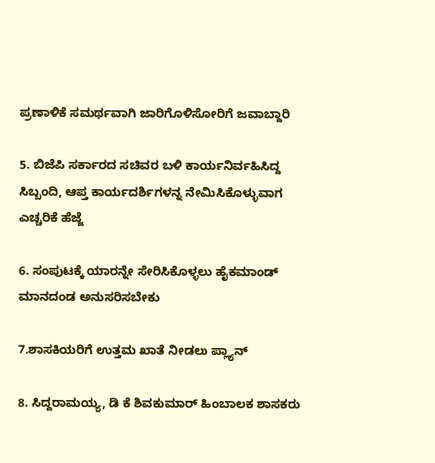ಪ್ರಣಾಳಿಕೆ ಸಮರ್ಥವಾಗಿ ಜಾರಿಗೊಳಿಸೋರಿಗೆ ಜವಾಬ್ದಾರಿ

5. ಬಿಜೆಪಿ ಸರ್ಕಾರದ ಸಚಿವರ ಬಳಿ ಕಾರ್ಯನಿರ್ವಹಿಸಿದ್ದ ಸಿಬ್ಬಂದಿ, ಆಪ್ತ ಕಾರ್ಯದರ್ಶಿಗಳನ್ನ ನೇಮಿಸಿಕೊಳ್ಳುವಾಗ ಎಚ್ಚರಿಕೆ ಹೆಜ್ಜೆ

6. ಸಂಪುಟಕ್ಕೆ ಯಾರನ್ನೇ ಸೇರಿಸಿಕೊಳ್ಳಲು ಹೈಕಮಾಂಡ್‌ ಮಾನದಂಡ ಅನುಸರಿಸಬೇಕು

7.ಶಾಸಕಿಯರಿಗೆ ಉತ್ತಮ ಖಾತೆ ನೀಡಲು ಪ್ಲ್ಯಾನ್‌

8. ಸಿದ್ದರಾಮಯ್ಯ, ಡಿ ಕೆ ಶಿವಕುಮಾರ್‌ ಹಿಂಬಾಲಕ ಶಾಸಕರು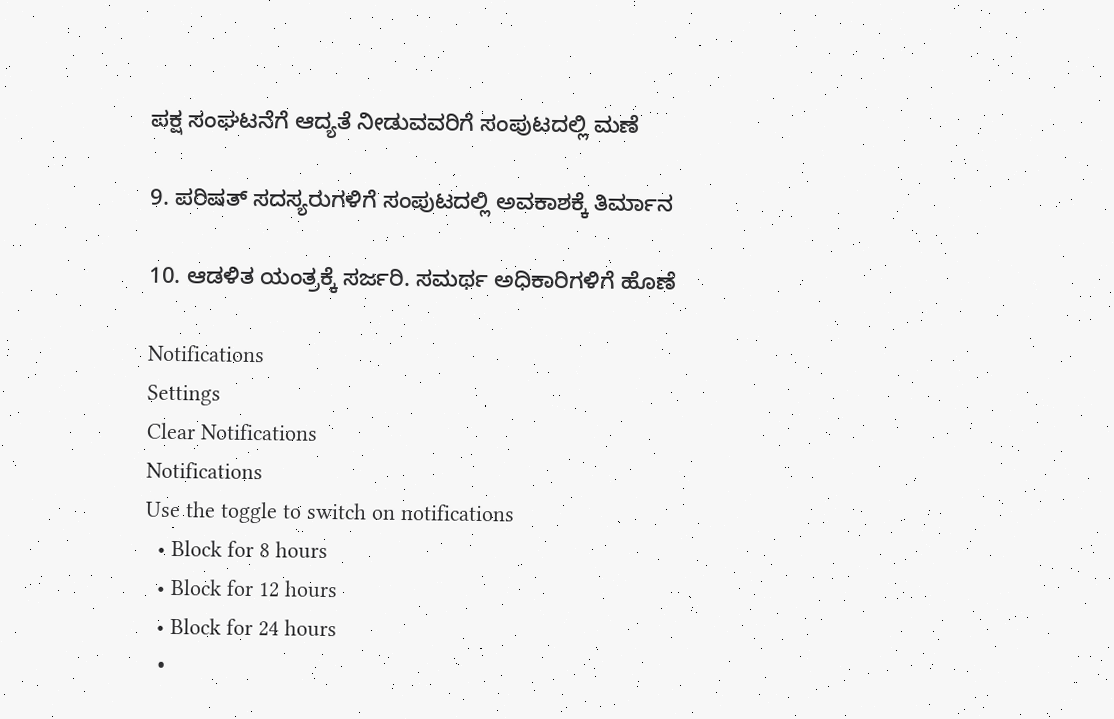ಪಕ್ಷ ಸಂಘಟನೆಗೆ ಆದ್ಯತೆ ನೀಡುವವರಿಗೆ ಸಂಪುಟದಲ್ಲಿ ಮಣೆ

9. ಪರಿಷತ್‌ ಸದಸ್ಯರುಗಳಿಗೆ ಸಂಪುಟದಲ್ಲಿ ಅವಕಾಶಕ್ಕೆ ತಿರ್ಮಾನ

10. ಆಡಳಿತ ಯಂತ್ರಕ್ಕೆ ಸರ್ಜರಿ. ಸಮರ್ಥ ಅಧಿಕಾರಿಗಳಿಗೆ ಹೊಣೆ

Notifications
Settings
Clear Notifications
Notifications
Use the toggle to switch on notifications
  • Block for 8 hours
  • Block for 12 hours
  • Block for 24 hours
  •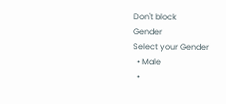Don't block
Gender
Select your Gender
  • Male
  •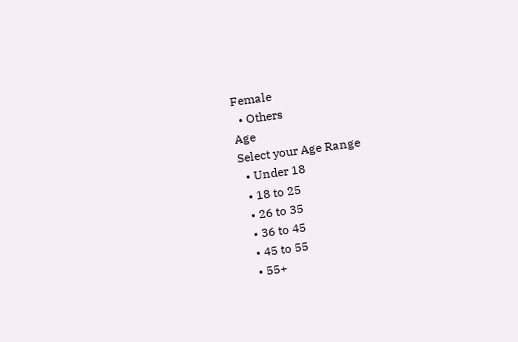Female
  • Others
Age
Select your Age Range
  • Under 18
  • 18 to 25
  • 26 to 35
  • 36 to 45
  • 45 to 55
  • 55+